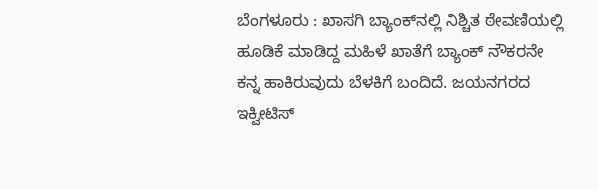ಬೆಂಗಳೂರು : ಖಾಸಗಿ ಬ್ಯಾಂಕ್‌ನಲ್ಲಿ ನಿಶ್ಚಿತ ಠೇವಣಿಯಲ್ಲಿ ಹೂಡಿಕೆ ಮಾಡಿದ್ದ ಮಹಿಳೆ ಖಾತೆಗೆ ಬ್ಯಾಂಕ್ ನೌಕರನೇ ಕನ್ನ ಹಾಕಿರುವುದು ಬೆಳಕಿಗೆ ಬಂದಿದೆ. ಜಯನಗರದ ಇಕ್ವೀಟಿಸ್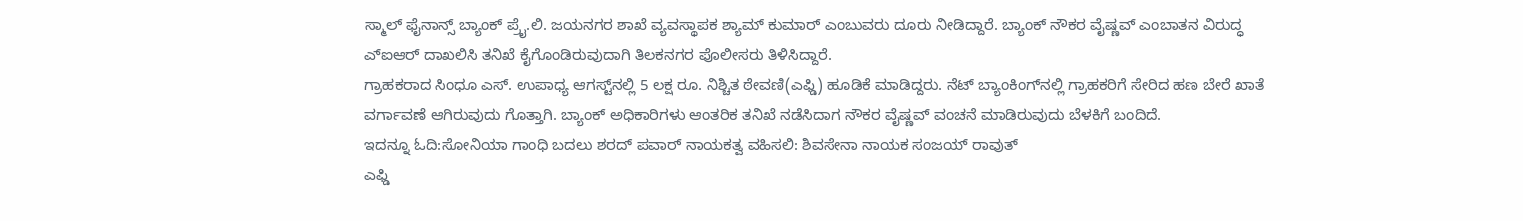ಸ್ಮಾಲ್ ಫೈನಾನ್ಸ್ ಬ್ಯಾಂಕ್ ಪ್ರೈ.ಲಿ. ಜಯನಗರ ಶಾಖೆ ವ್ಯವಸ್ಥಾಪಕ ಶ್ಯಾಮ್ ಕುಮಾರ್ ಎಂಬುವರು ದೂರು ನೀಡಿದ್ದಾರೆ. ಬ್ಯಾಂಕ್ ನೌಕರ ವೈಷ್ಣವ್ ಎಂಬಾತನ ವಿರುದ್ಧ ಎ್ಐಆರ್ ದಾಖಲಿಸಿ ತನಿಖೆ ಕೈಗೊಂಡಿರುವುದಾಗಿ ತಿಲಕನಗರ ಪೊಲೀಸರು ತಿಳಿಸಿದ್ದಾರೆ.
ಗ್ರಾಹಕರಾದ ಸಿಂಧೂ ಎಸ್. ಉಪಾಧ್ಯ ಆಗಸ್ಟ್‌ನಲ್ಲಿ 5 ಲಕ್ಷ ರೂ. ನಿಶ್ಚಿತ ಠೇವಣಿ(ಎಫ್ಡಿ) ಹೂಡಿಕೆ ಮಾಡಿದ್ದರು. ನೆಟ್ ಬ್ಯಾಂಕಿಂಗ್‌ನಲ್ಲಿ ಗ್ರಾಹಕರಿಗೆ ಸೇರಿದ ಹಣ ಬೇರೆ ಖಾತೆ ವರ್ಗಾವಣೆ ಆಗಿರುವುದು ಗೊತ್ತಾಗಿ. ಬ್ಯಾಂಕ್ ಅಧಿಕಾರಿಗಳು ಆಂತರಿಕ ತನಿಖೆ ನಡೆಸಿದಾಗ ನೌಕರ ವೈಷ್ಣವ್ ವಂಚನೆ ಮಾಡಿರುವುದು ಬೆಳಕಿಗೆ ಬಂದಿದೆ.
ಇದನ್ನೂ ಓದಿ:ಸೋನಿಯಾ ಗಾಂಧಿ ಬದಲು ಶರದ್ ಪವಾರ್ ನಾಯಕತ್ವ ವಹಿಸಲಿ: ಶಿವಸೇನಾ ನಾಯಕ ಸಂಜಯ್ ರಾವುತ್
ಎಫ್ಡಿ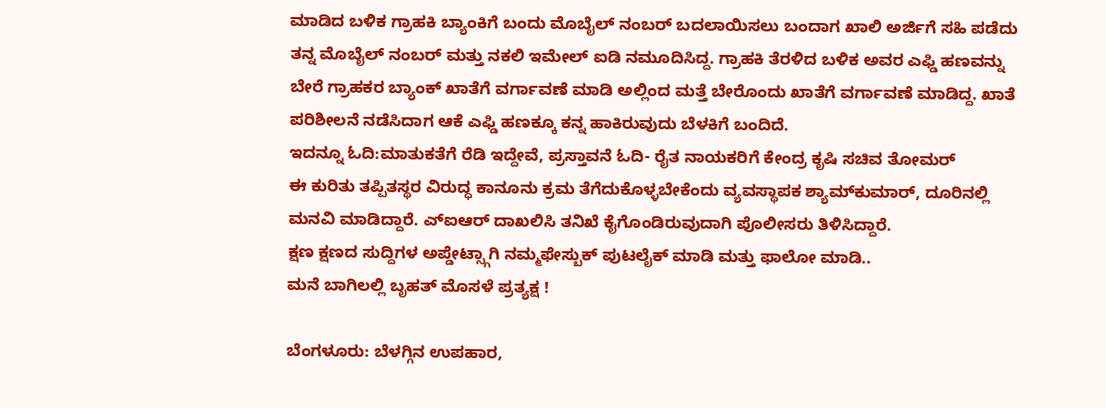ಮಾಡಿದ ಬಳಿಕ ಗ್ರಾಹಕಿ ಬ್ಯಾಂಕಿಗೆ ಬಂದು ಮೊಬೈಲ್ ನಂಬರ್ ಬದಲಾಯಿಸಲು ಬಂದಾಗ ಖಾಲಿ ಅರ್ಜಿಗೆ ಸಹಿ ಪಡೆದು ತನ್ನ ಮೊಬೈಲ್ ನಂಬರ್ ಮತ್ತು ನಕಲಿ ಇಮೇಲ್ ಐಡಿ ನಮೂದಿಸಿದ್ದ. ಗ್ರಾಹಕಿ ತೆರಳಿದ ಬಳಿಕ ಅವರ ಎಫ್ಡಿ ಹಣವನ್ನು ಬೇರೆ ಗ್ರಾಹಕರ ಬ್ಯಾಂಕ್ ಖಾತೆಗೆ ವರ್ಗಾವಣೆ ಮಾಡಿ ಅಲ್ಲಿಂದ ಮತ್ತೆ ಬೇರೊಂದು ಖಾತೆಗೆ ವರ್ಗಾವಣೆ ಮಾಡಿದ್ದ. ಖಾತೆ ಪರಿಶೀಲನೆ ನಡೆಸಿದಾಗ ಆಕೆ ಎಫ್ಡಿ ಹಣಕ್ಕೂ ಕನ್ನ ಹಾಕಿರುವುದು ಬೆಳಕಿಗೆ ಬಂದಿದೆ.
ಇದನ್ನೂ ಓದಿ:ಮಾತುಕತೆಗೆ ರೆಡಿ ಇದ್ದೇವೆ, ಪ್ರಸ್ತಾವನೆ ಓದಿ- ರೈತ ನಾಯಕರಿಗೆ ಕೇಂದ್ರ ಕೃಷಿ ಸಚಿವ ತೋಮರ್
ಈ ಕುರಿತು ತಪ್ಪಿತಸ್ಥರ ವಿರುದ್ಧ ಕಾನೂನು ಕ್ರಮ ತೆಗೆದುಕೊಳ್ಳಬೇಕೆಂದು ವ್ಯವಸ್ಥಾಪಕ ಶ್ಯಾಮ್‌ಕುಮಾರ್, ದೂರಿನಲ್ಲಿ ಮನವಿ ಮಾಡಿದ್ದಾರೆ. ಎ್ಐಆರ್ ದಾಖಲಿಸಿ ತನಿಖೆ ಕೈಗೊಂಡಿರುವುದಾಗಿ ಪೊಲೀಸರು ತಿಳಿಸಿದ್ದಾರೆ.
ಕ್ಷಣ ಕ್ಷಣದ ಸುದ್ದಿಗಳ ಅಪ್ಡೇಟ್ಸ್ಗಾಗಿ ನಮ್ಮಫೇಸ್ಬುಕ್ ಪುಟಲೈಕ್ ಮಾಡಿ ಮತ್ತು ಫಾಲೋ ಮಾಡಿ..
ಮನೆ ಬಾಗಿಲಲ್ಲಿ ಬೃಹತ್ ಮೊಸಳೆ ಪ್ರತ್ಯಕ್ಷ !

ಬೆಂಗಳೂರು: ಬೆಳಗ್ಗಿನ ಉಪಹಾರ,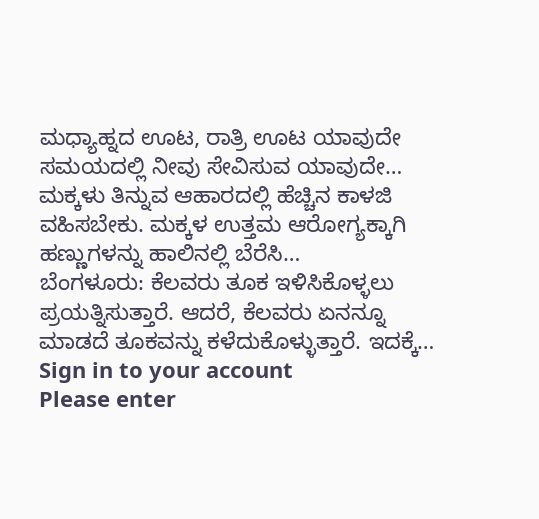ಮಧ್ಯಾಹ್ನದ ಊಟ, ರಾತ್ರಿ ಊಟ ಯಾವುದೇ ಸಮಯದಲ್ಲಿ ನೀವು ಸೇವಿಸುವ ಯಾವುದೇ…
ಮಕ್ಕಳು ತಿನ್ನುವ ಆಹಾರದಲ್ಲಿ ಹೆಚ್ಚಿನ ಕಾಳಜಿ ವಹಿಸಬೇಕು. ಮಕ್ಕಳ ಉತ್ತಮ ಆರೋಗ್ಯಕ್ಕಾಗಿ ಹಣ್ಣುಗಳನ್ನು ಹಾಲಿನಲ್ಲಿ ಬೆರೆಸಿ…
ಬೆಂಗಳೂರು: ಕೆಲವರು ತೂಕ ಇಳಿಸಿಕೊಳ್ಳಲು ಪ್ರಯತ್ನಿಸುತ್ತಾರೆ. ಆದರೆ, ಕೆಲವರು ಏನನ್ನೂ ಮಾಡದೆ ತೂಕವನ್ನು ಕಳೆದುಕೊಳ್ಳುತ್ತಾರೆ. ಇದಕ್ಕೆ…
Sign in to your account
Please enter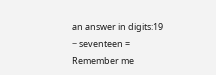an answer in digits:19 − seventeen =
Remember me